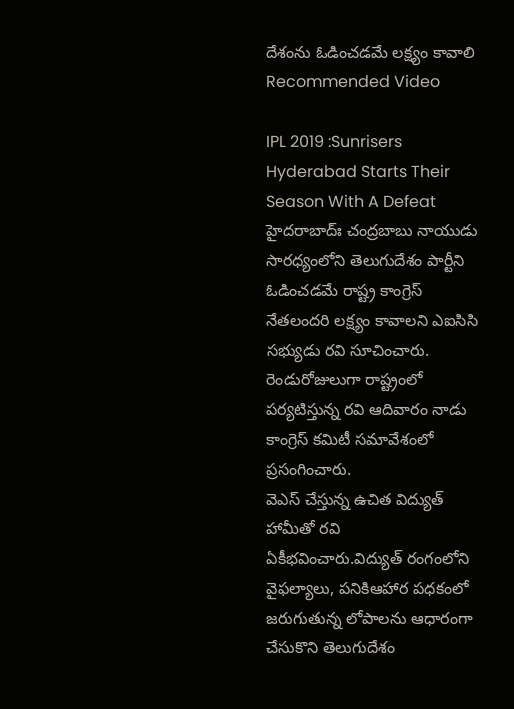దేశంను ఓడించడమే లక్ష్యం కావాలి
Recommended Video

IPL 2019 :Sunrisers Hyderabad Starts Their Season With A Defeat
హైదరాబాద్ః చంద్రబాబు నాయుడు సారధ్యంలోని తెలుగుదేశం పార్టీని ఓడించడమే రాష్ట్ర కాంగ్రెస్ నేతలందరి లక్ష్యం కావాలని ఎఐసిసి సభ్యుడు రవి సూచించారు. రెండురోజులుగా రాష్ట్రంలో పర్యటిస్తున్న రవి ఆదివారం నాడు కాంగ్రెస్ కమిటీ సమావేశంలో ప్రసంగించారు.
వెఎస్ చేస్తున్న ఉచిత విద్యుత్ హామీతో రవి ఏకీభవించారు.విద్యుత్ రంగంలోని వైఫల్యాలు, పనికిఆహార పధకంలో జరుగుతున్న లోపాలను ఆధారంగా చేసుకొని తెలుగుదేశం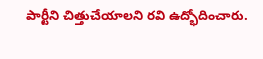పార్టీని చిత్తుచేయాలని రవి ఉద్భోదించారు.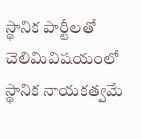స్థానిక పార్టీలతో చెలిమివిషయంలో స్థానిక నాయకత్వమే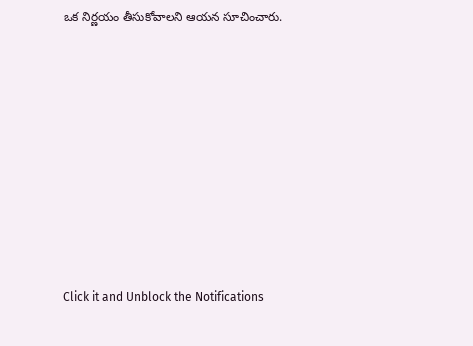ఒక నిర్ణయం తీసుకోవాలని ఆయన సూచించారు.












Click it and Unblock the Notifications